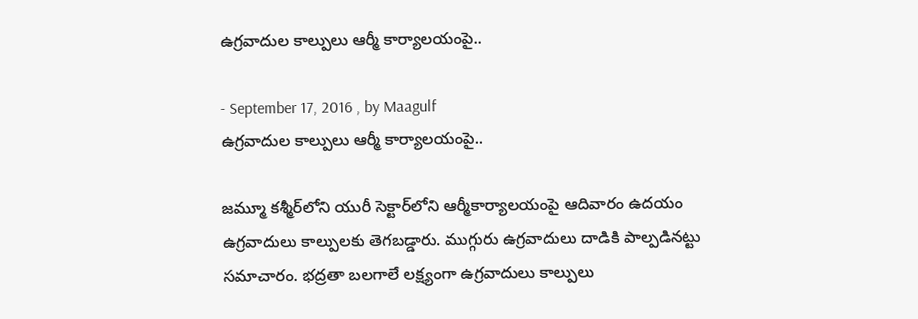ఉగ్రవాదుల కాల్పులు ఆర్మీ కార్యాలయంపై..

- September 17, 2016 , by Maagulf
ఉగ్రవాదుల కాల్పులు ఆర్మీ కార్యాలయంపై..

జమ్మూ కశ్మీర్‌లోని యురీ సెక్టార్‌లోని ఆర్మీకార్యాలయంపై ఆదివారం ఉదయం ఉగ్రవాదులు కాల్పులకు తెగబడ్డారు. ముగ్గురు ఉగ్రవాదులు దాడికి పాల్పడినట్టు సమాచారం. భద్రతా బలగాలే లక్ష్యంగా ఉగ్రవాదులు కాల్పులు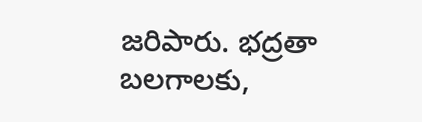జరిపారు. భద్రతా బలగాలకు,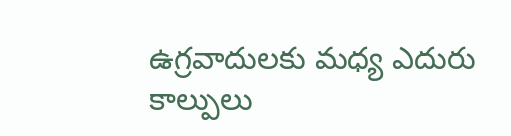ఉగ్రవాదులకు మధ్య ఎదురు కాల్పులు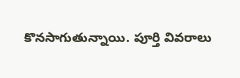కొనసాగుతున్నాయి. పూర్తి వివరాలు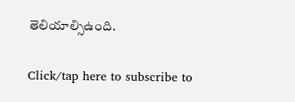తెలియాల్సిఉంది.

Click/tap here to subscribe to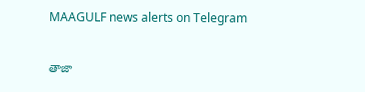MAAGULF news alerts on Telegram

తాజా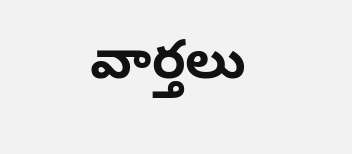వార్తలు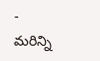- మరిన్ని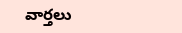వార్తలు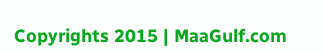Copyrights 2015 | MaaGulf.com